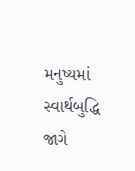મનુષ્યમાં સ્વાર્થબુદ્ધિ જાગે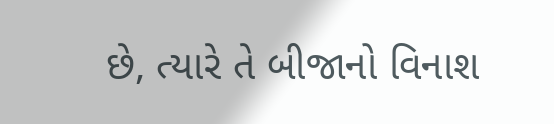છે, ત્યારે તે બીજાનો વિનાશ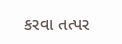કરવા તત્પર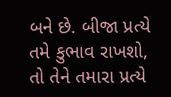બને છે. બીજા પ્રત્યે તમે કુભાવ રાખશો, તો તેને તમારા પ્રત્યે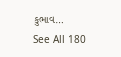કુભાવ…
See All 180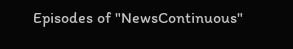Episodes of "NewsContinuous"